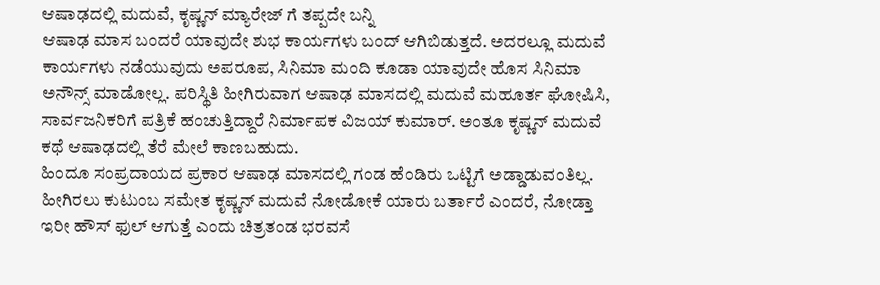ಆಷಾಢದಲ್ಲಿ ಮದುವೆ, ಕೃಷ್ಣನ್ ಮ್ಯಾರೇಜ್ ಗೆ ತಪ್ಪದೇ ಬನ್ನಿ
ಆಷಾಢ ಮಾಸ ಬಂದರೆ ಯಾವುದೇ ಶುಭ ಕಾರ್ಯಗಳು ಬಂದ್ ಆಗಿಬಿಡುತ್ತದೆ. ಅದರಲ್ಲೂ ಮದುವೆ ಕಾರ್ಯಗಳು ನಡೆಯುವುದು ಅಪರೂಪ, ಸಿನಿಮಾ ಮಂದಿ ಕೂಡಾ ಯಾವುದೇ ಹೊಸ ಸಿನಿಮಾ ಅನೌನ್ಸ್ ಮಾಡೋಲ್ಲ. ಪರಿಸ್ಥಿತಿ ಹೀಗಿರುವಾಗ ಆಷಾಢ ಮಾಸದಲ್ಲಿ ಮದುವೆ ಮಹೂರ್ತ ಘೋಷಿಸಿ, ಸಾರ್ವಜನಿಕರಿಗೆ ಪತ್ರಿಕೆ ಹಂಚುತ್ತಿದ್ದಾರೆ ನಿರ್ಮಾಪಕ ವಿಜಯ್ ಕುಮಾರ್. ಅಂತೂ ಕೃಷ್ಣನ್ ಮದುವೆ ಕಥೆ ಆಷಾಢದಲ್ಲಿ ತೆರೆ ಮೇಲೆ ಕಾಣಬಹುದು.
ಹಿಂದೂ ಸಂಪ್ರದಾಯದ ಪ್ರಕಾರ ಆಷಾಢ ಮಾಸದಲ್ಲಿ ಗಂಡ ಹೆಂಡಿರು ಒಟ್ಟಿಗೆ ಅಡ್ಡಾಡುವಂತಿಲ್ಲ. ಹೀಗಿರಲು ಕುಟುಂಬ ಸಮೇತ ಕೃಷ್ಣನ್ ಮದುವೆ ನೋಡೋಕೆ ಯಾರು ಬರ್ತಾರೆ ಎಂದರೆ, ನೋಡ್ತಾ ಇರೀ ಹೌಸ್ ಫುಲ್ ಆಗುತ್ತೆ ಎಂದು ಚಿತ್ರತಂಡ ಭರವಸೆ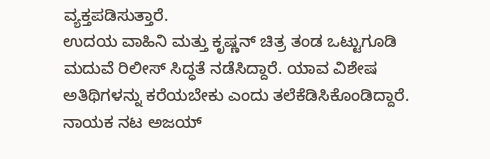ವ್ಯಕ್ತಪಡಿಸುತ್ತಾರೆ.
ಉದಯ ವಾಹಿನಿ ಮತ್ತು ಕೃಷ್ಣನ್ ಚಿತ್ರ ತಂಡ ಒಟ್ಟುಗೂಡಿ ಮದುವೆ ರಿಲೀಸ್ ಸಿದ್ಧತೆ ನಡೆಸಿದ್ದಾರೆ. ಯಾವ ವಿಶೇಷ ಅತಿಥಿಗಳನ್ನು ಕರೆಯಬೇಕು ಎಂದು ತಲೆಕೆಡಿಸಿಕೊಂಡಿದ್ದಾರೆ. ನಾಯಕ ನಟ ಅಜಯ್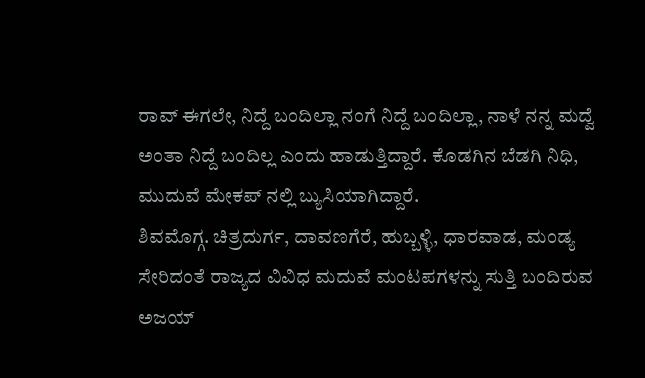ರಾವ್ ಈಗಲೇ, ನಿದ್ದೆ ಬಂದಿಲ್ಲಾ ನಂಗೆ ನಿದ್ದೆ ಬಂದಿಲ್ಲಾ, ನಾಳೆ ನನ್ನ ಮದ್ವೆ ಅಂತಾ ನಿದ್ದೆ ಬಂದಿಲ್ಲ ಎಂದು ಹಾಡುತ್ತಿದ್ದಾರೆ. ಕೊಡಗಿನ ಬೆಡಗಿ ನಿಧಿ, ಮುದುವೆ ಮೇಕಪ್ ನಲ್ಲಿ ಬ್ಯುಸಿಯಾಗಿದ್ದಾರೆ.
ಶಿವಮೊಗ್ಗ. ಚಿತ್ರದುರ್ಗ, ದಾವಣಗೆರೆ, ಹುಬ್ಬಳ್ಳಿ, ಧಾರವಾಡ, ಮಂಡ್ಯ ಸೇರಿದಂತೆ ರಾಜ್ಯದ ವಿವಿಧ ಮದುವೆ ಮಂಟಪಗಳನ್ನು ಸುತ್ತಿ ಬಂದಿರುವ ಅಜಯ್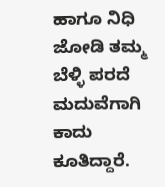ಹಾಗೂ ನಿಧಿ ಜೋಡಿ ತಮ್ಮ ಬೆಳ್ಳಿ ಪರದೆ ಮದುವೆಗಾಗಿ ಕಾದು ಕೂತಿದ್ದಾರೆ.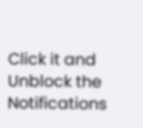Click it and Unblock the Notifications